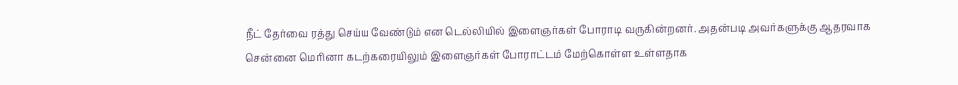நீட் தேர்வை ரத்து செய்ய வேண்டும் என டெல்லியில் இளைஞர்கள் போராடி வருகின்றனர். அதன்படி அவர்களுக்கு ஆதரவாக சென்னை மெரினா கடற்கரையிலும் இளைஞர்கள் போராட்டம் மேற்கொள்ள உள்ளதாக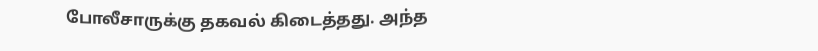போலீசாருக்கு தகவல் கிடைத்தது. அந்த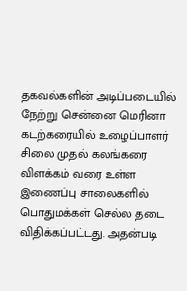தகவல்களின் அடிப்படையில் நேற்று சென்னை மெரினா கடற்கரையில் உழைப்பாளர் சிலை முதல் கலங்கரை விளக்கம் வரை உள்ள இணைப்பு சாலைகளில் பொதுமக்கள் செல்ல தடை விதிக்கப்பட்டது. அதன்படி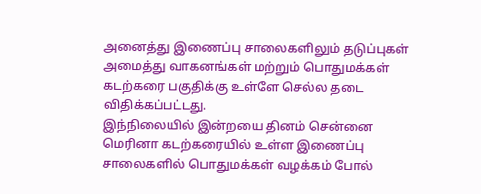அனைத்து இணைப்பு சாலைகளிலும் தடுப்புகள் அமைத்து வாகனங்கள் மற்றும் பொதுமக்கள் கடற்கரை பகுதிக்கு உள்ளே செல்ல தடை விதிக்கப்பட்டது.
இந்நிலையில் இன்றயை தினம் சென்னை மெரினா கடற்கரையில் உள்ள இணைப்பு சாலைகளில் பொதுமக்கள் வழக்கம் போல்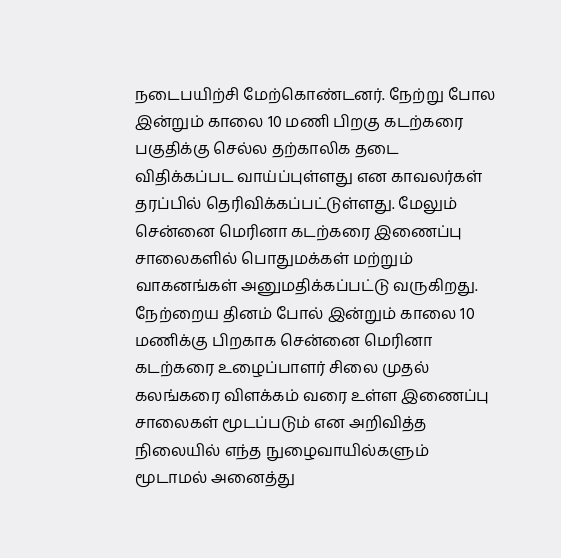நடைபயிற்சி மேற்கொண்டனர். நேற்று போல இன்றும் காலை 10 மணி பிறகு கடற்கரை பகுதிக்கு செல்ல தற்காலிக தடை விதிக்கப்பட வாய்ப்புள்ளது என காவலர்கள் தரப்பில் தெரிவிக்கப்பட்டுள்ளது. மேலும் சென்னை மெரினா கடற்கரை இணைப்பு சாலைகளில் பொதுமக்கள் மற்றும் வாகனங்கள் அனுமதிக்கப்பட்டு வருகிறது.
நேற்றைய தினம் போல் இன்றும் காலை 10 மணிக்கு பிறகாக சென்னை மெரினா கடற்கரை உழைப்பாளர் சிலை முதல் கலங்கரை விளக்கம் வரை உள்ள இணைப்பு சாலைகள் மூடப்படும் என அறிவித்த நிலையில் எந்த நுழைவாயில்களும் மூடாமல் அனைத்து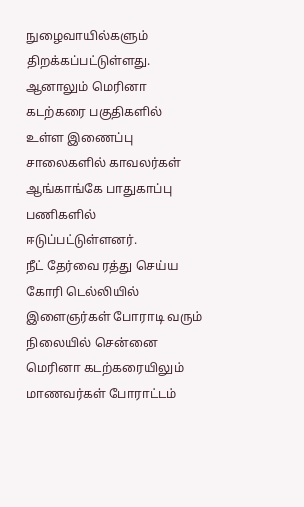நுழைவாயில்களும் திறக்கப்பட்டுள்ளது. ஆனாலும் மெரினா கடற்கரை பகுதிகளில் உள்ள இணைப்பு சாலைகளில் காவலர்கள் ஆங்காங்கே பாதுகாப்பு பணிகளில் ஈடுப்பட்டுள்ளனர்.
நீட் தேர்வை ரத்து செய்ய கோரி டெல்லியில் இளைஞர்கள் போராடி வரும் நிலையில் சென்னை மெரினா கடற்கரையிலும் மாணவர்கள் போராட்டம்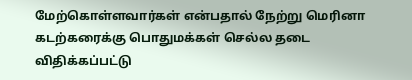மேற்கொள்ளவார்கள் என்பதால் நேற்று மெரினா கடற்கரைக்கு பொதுமக்கள் செல்ல தடை விதிக்கப்பட்டு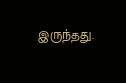இருந்தது.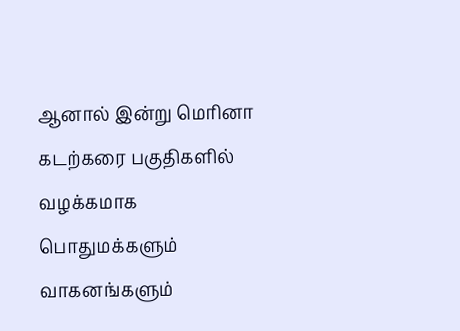ஆனால் இன்று மெரினா கடற்கரை பகுதிகளில் வழக்கமாக பொதுமக்களும் வாகனங்களும்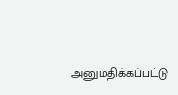அனுமதிக்கப்பட்டு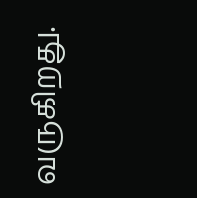வருகிறது.